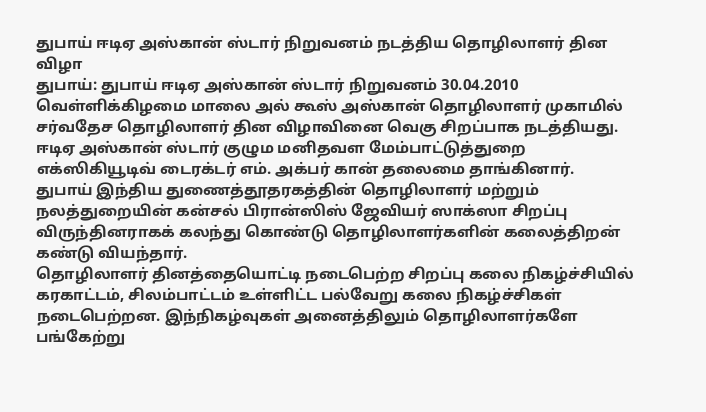துபாய் ஈடிஏ அஸ்கான் ஸ்டார் நிறுவனம் நடத்திய தொழிலாளர் தின விழா
துபாய்: துபாய் ஈடிஏ அஸ்கான் ஸ்டார் நிறுவனம் 30.04.2010 வெள்ளிக்கிழமை மாலை அல் கூஸ் அஸ்கான் தொழிலாளர் முகாமில் சர்வதேச தொழிலாளர் தின விழாவினை வெகு சிறப்பாக நடத்தியது.
ஈடிஏ அஸ்கான் ஸ்டார் குழும மனிதவள மேம்பாட்டுத்துறை எக்ஸிகியூடிவ் டைரக்டர் எம். அக்பர் கான் தலைமை தாங்கினார்.
துபாய் இந்திய துணைத்தூதரகத்தின் தொழிலாளர் மற்றும் நலத்துறையின் கன்சல் பிரான்ஸிஸ் ஜேவியர் ஸாக்ஸா சிறப்பு விருந்தினராகக் கலந்து கொண்டு தொழிலாளர்களின் கலைத்திறன் கண்டு வியந்தார்.
தொழிலாளர் தினத்தையொட்டி நடைபெற்ற சிறப்பு கலை நிகழ்ச்சியில் கரகாட்டம், சிலம்பாட்டம் உள்ளிட்ட பல்வேறு கலை நிகழ்ச்சிகள் நடைபெற்றன. இந்நிகழ்வுகள் அனைத்திலும் தொழிலாளர்களே பங்கேற்று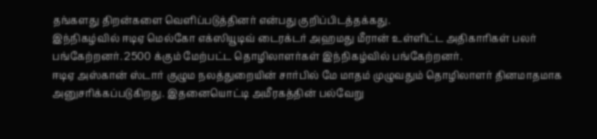தங்களது திறன்களை வெளிப்படுத்தினர் என்பது குறிப்பிடத்தக்கது.
இந்நிகழ்வில் ஈடிஏ மெல்கோ எக்ஸியூடிவ் டைரக்டர் அஹமது மீரான் உள்ளிட்ட அதிகாரிகள் பலர் பங்கேற்றனர். 2500 க்கும் மேற்பட்ட தொழிலாளர்கள் இந்நிகழ்வில் பங்கேற்றனர்.
ஈடிஏ அஸ்கான் ஸ்டார் குழும நலத்துறையின் சார்பில் மே மாதம் முழுவதும் தொழிலாளர் தினமாதமாக அனுசரிக்கப்படுகிறது. இதனையொட்டி அமீரகத்தின் பல்வேறு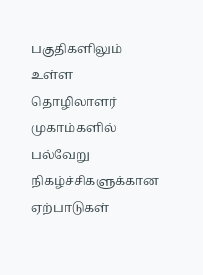பகுதிகளிலும் உள்ள தொழிலாளர் முகாம்களில் பல்வேறு நிகழ்ச்சிகளுக்கான ஏற்பாடுகள்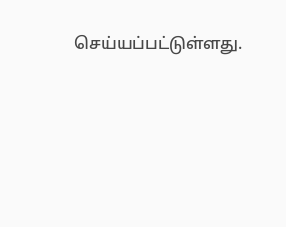செய்யப்பட்டுள்ளது.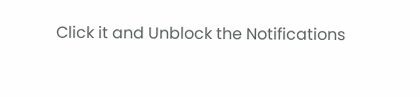Click it and Unblock the Notifications